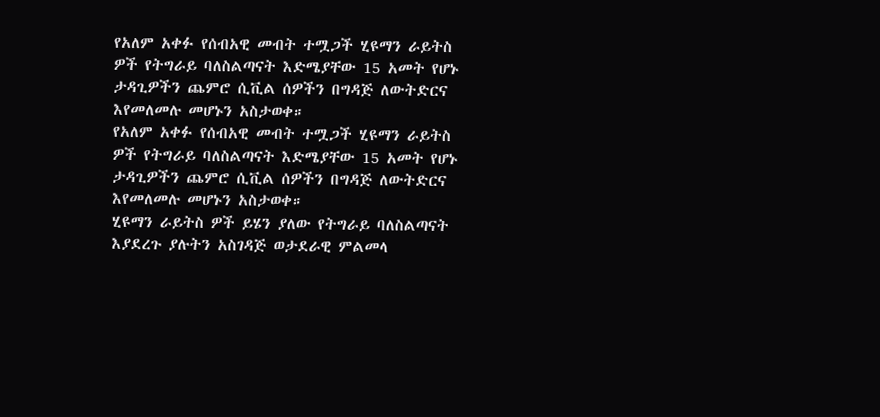የአለም አቀፉ የሰብአዊ መብት ተሟጋች ሂዩማን ራይትስ ዎች የትግራይ ባለስልጣናት እድሜያቸው 15 አመት የሆኑ ታዳጊዎችን ጨምሮ ሲቪል ሰዎችን በግዳጅ ለውትድርና እየመለመሉ መሆኑን አስታወቀ።
የአለም አቀፉ የሰብአዊ መብት ተሟጋች ሂዩማን ራይትስ ዎች የትግራይ ባለስልጣናት እድሜያቸው 15 አመት የሆኑ ታዳጊዎችን ጨምሮ ሲቪል ሰዎችን በግዳጅ ለውትድርና እየመለመሉ መሆኑን አስታወቀ።
ሂዩማን ራይትስ ዎች ይሄን ያለው የትግራይ ባለስልጣናት እያደረጉ ያሉትን አስገዳጅ ወታደራዊ ምልመላ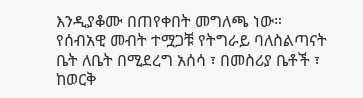እንዲያቆሙ በጠየቀበት መግለጫ ነው።
የሰብአዊ መብት ተሟጋቹ የትግራይ ባለስልጣናት ቤት ለቤት በሚደረግ አሰሳ ፣ በመስሪያ ቤቶች ፣ ከወርቅ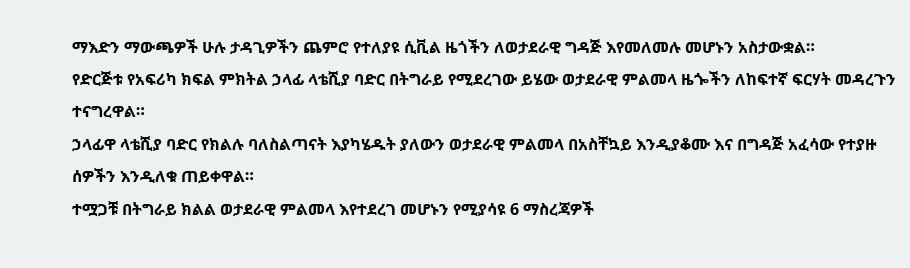ማእድን ማውጫዎች ሁሉ ታዳጊዎችን ጨምሮ የተለያዩ ሲቪል ዜጎችን ለወታደራዊ ግዳጅ እየመለመሉ መሆኑን አስታውቋል።
የድርጅቱ የአፍሪካ ክፍል ምክትል ኃላፊ ላቴሺያ ባድር በትግራይ የሚደረገው ይሄው ወታደራዊ ምልመላ ዜጐችን ለከፍተኛ ፍርሃት መዳረጉን ተናግረዋል።
ኃላፊዋ ላቴሺያ ባድር የክልሉ ባለስልጣናት እያካሄዱት ያለውን ወታደራዊ ምልመላ በአስቸኳይ እንዲያቆሙ እና በግዳጅ አፈሳው የተያዙ ሰዎችን እንዲለቁ ጠይቀዋል።
ተሟጋቹ በትግራይ ክልል ወታደራዊ ምልመላ እየተደረገ መሆኑን የሚያሳዩ 6 ማስረጃዎች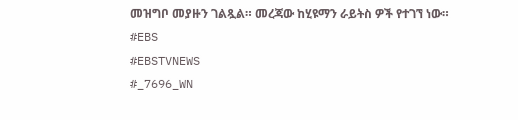መዝግቦ መያዙን ገልጿል። መረጃው ከሂዩማን ራይትስ ዎች የተገኘ ነው።
#EBS
#EBSTVNEWS
#_7696_WN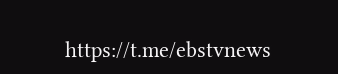https://t.me/ebstvnews